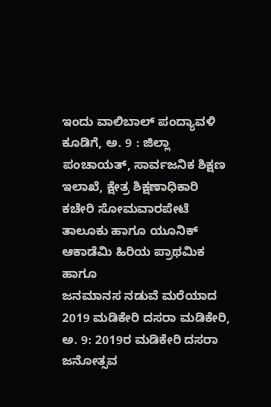ಇಂದು ವಾಲಿಬಾಲ್ ಪಂದ್ಯಾವಳಿ ಕೂಡಿಗೆ, ಅ. 9 : ಜಿಲ್ಲಾ ಪಂಚಾಯತ್, ಸಾರ್ವಜನಿಕ ಶಿಕ್ಷಣ ಇಲಾಖೆ, ಕ್ಷೇತ್ರ ಶಿಕ್ಷಣಾಧಿಕಾರಿ ಕಚೇರಿ ಸೋಮವಾರಪೇಟೆ ತಾಲೂಕು ಹಾಗೂ ಯೂನಿಕ್ ಆಕಾಡೆಮಿ ಹಿರಿಯ ಪ್ರಾಥಮಿಕ ಹಾಗೂ
ಜನಮಾನಸ ನಡುವೆ ಮರೆಯಾದ 2019 ಮಡಿಕೇರಿ ದಸರಾ ಮಡಿಕೇರಿ, ಅ. 9: 2019ರ ಮಡಿಕೇರಿ ದಸರಾ ಜನೋತ್ಸವ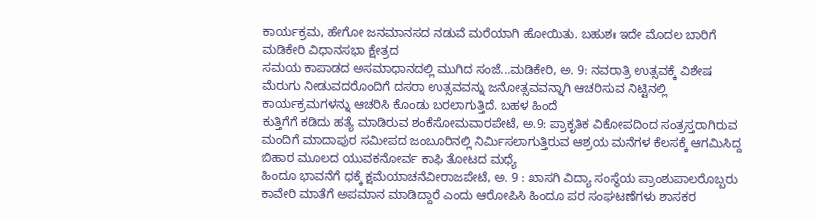ಕಾರ್ಯಕ್ರಮ, ಹೇಗೋ ಜನಮಾನಸದ ನಡುವೆ ಮರೆಯಾಗಿ ಹೋಯಿತು. ಬಹುಶಃ ಇದೇ ಮೊದಲ ಬಾರಿಗೆ ಮಡಿಕೇರಿ ವಿಧಾನಸಭಾ ಕ್ಷೇತ್ರದ
ಸಮಯ ಕಾಪಾಡದ ಅಸಮಾಧಾನದಲ್ಲಿ ಮುಗಿದ ಸಂಜೆ...ಮಡಿಕೇರಿ, ಅ. 9: ನವರಾತ್ರಿ ಉತ್ಸವಕ್ಕೆ ವಿಶೇಷ ಮೆರುಗು ನೀಡುವದರೊಂದಿಗೆ ದಸರಾ ಉತ್ಸವವನ್ನು ಜನೋತ್ಸವವನ್ನಾಗಿ ಆಚರಿಸುವ ನಿಟ್ಟಿನಲ್ಲಿ ಕಾರ್ಯಕ್ರಮಗಳನ್ನು ಆಚರಿಸಿ ಕೊಂಡು ಬರಲಾಗುತ್ತಿದೆ. ಬಹಳ ಹಿಂದೆ
ಕುತ್ತಿಗೆಗೆ ಕಡಿದು ಹತ್ಯೆ ಮಾಡಿರುವ ಶಂಕೆಸೋಮವಾರಪೇಟೆ, ಅ.9: ಪ್ರಾಕೃತಿಕ ವಿಕೋಪದಿಂದ ಸಂತ್ರಸ್ತರಾಗಿರುವ ಮಂದಿಗೆ ಮಾದಾಪುರ ಸಮೀಪದ ಜಂಬೂರಿನಲ್ಲಿ ನಿರ್ಮಿಸಲಾಗುತ್ತಿರುವ ಆಶ್ರಯ ಮನೆಗಳ ಕೆಲಸಕ್ಕೆ ಆಗಮಿಸಿದ್ದ ಬಿಹಾರ ಮೂಲದ ಯುವಕನೋರ್ವ ಕಾಫಿ ತೋಟದ ಮಧ್ಯೆ
ಹಿಂದೂ ಭಾವನೆಗೆ ಧಕ್ಕೆ ಕ್ಷಮೆಯಾಚನೆವೀರಾಜಪೇಟೆ, ಅ. 9 : ಖಾಸಗಿ ವಿದ್ಯಾ ಸಂಸ್ಥೆಯ ಪ್ರಾಂಶುಪಾಲರೊಬ್ಬರು ಕಾವೇರಿ ಮಾತೆಗೆ ಅಪಮಾನ ಮಾಡಿದ್ದಾರೆ ಎಂದು ಆರೋಪಿಸಿ ಹಿಂದೂ ಪರ ಸಂಘಟಣೆಗಳು ಶಾಸಕರ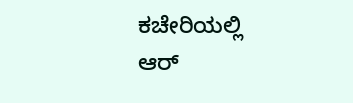ಕಚೇರಿಯಲ್ಲಿ ಆರ್